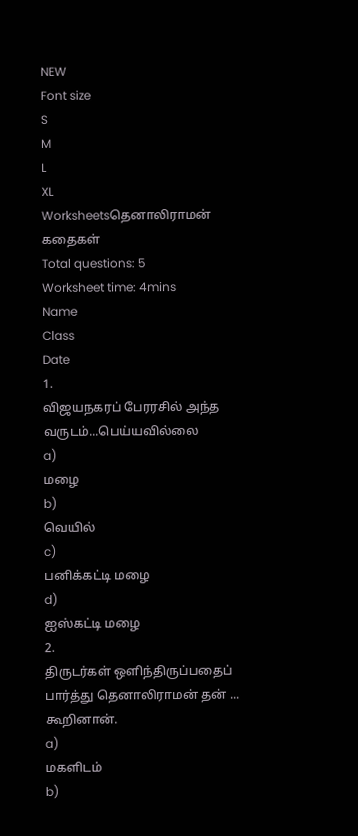NEW
Font size
S
M
L
XL
Worksheetsதெனாலிராமன் கதைகள்
Total questions: 5
Worksheet time: 4mins
Name
Class
Date
1.
விஜயநகரப் பேரரசில் அந்த வருடம்...பெய்யவில்லை
a)
மழை
b)
வெயில்
c)
பனிக்கட்டி மழை
d)
ஐஸ்கட்டி மழை
2.
திருடர்கள் ஒளிந்திருப்பதைப் பார்த்து தெனாலிராமன் தன் ... கூறினான்.
a)
மகளிடம்
b)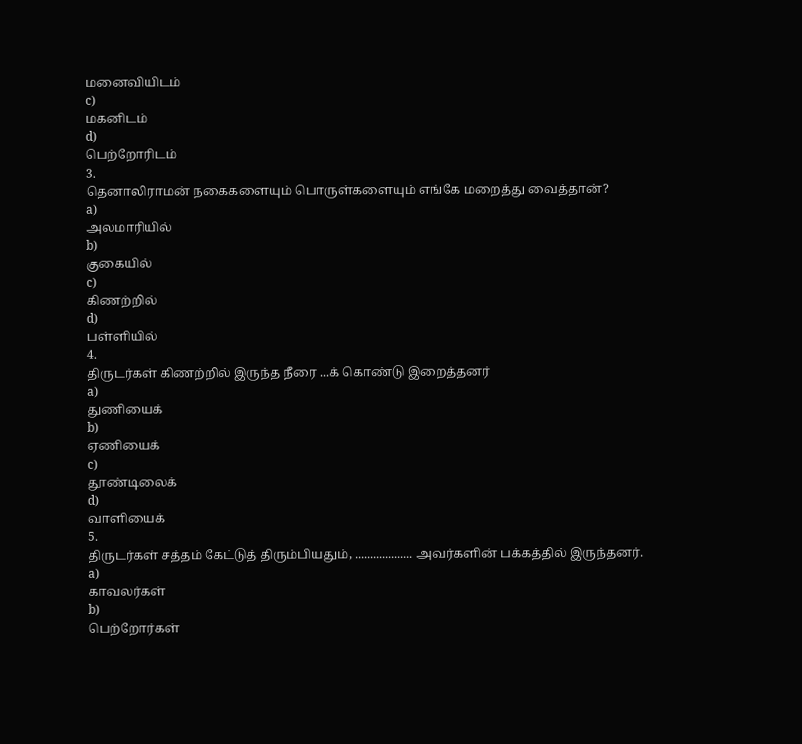மனைவியிடம்
c)
மகனிடம்
d)
பெற்றோரிடம்
3.
தெனாலிராமன் நகைகளையும் பொருள்களையும் எங்கே மறைத்து வைத்தான்?
a)
அலமாரியில்
b)
குகையில்
c)
கிணற்றில்
d)
பள்ளியில்
4.
திருடர்கள் கிணற்றில் இருந்த நீரை ...க் கொண்டு இறைத்தனர்
a)
துணியைக்
b)
ஏணியைக்
c)
தூண்டிலைக்
d)
வாளியைக்
5.
திருடர்கள் சத்தம் கேட்டுத் திரும்பியதும், ................... அவர்களின் பக்கத்தில் இருந்தனர்.
a)
காவலர்கள்
b)
பெற்றோர்கள்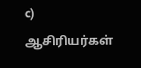c)
ஆசிரியர்கள்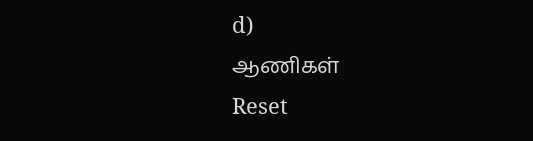d)
ஆணிகள்
Reset